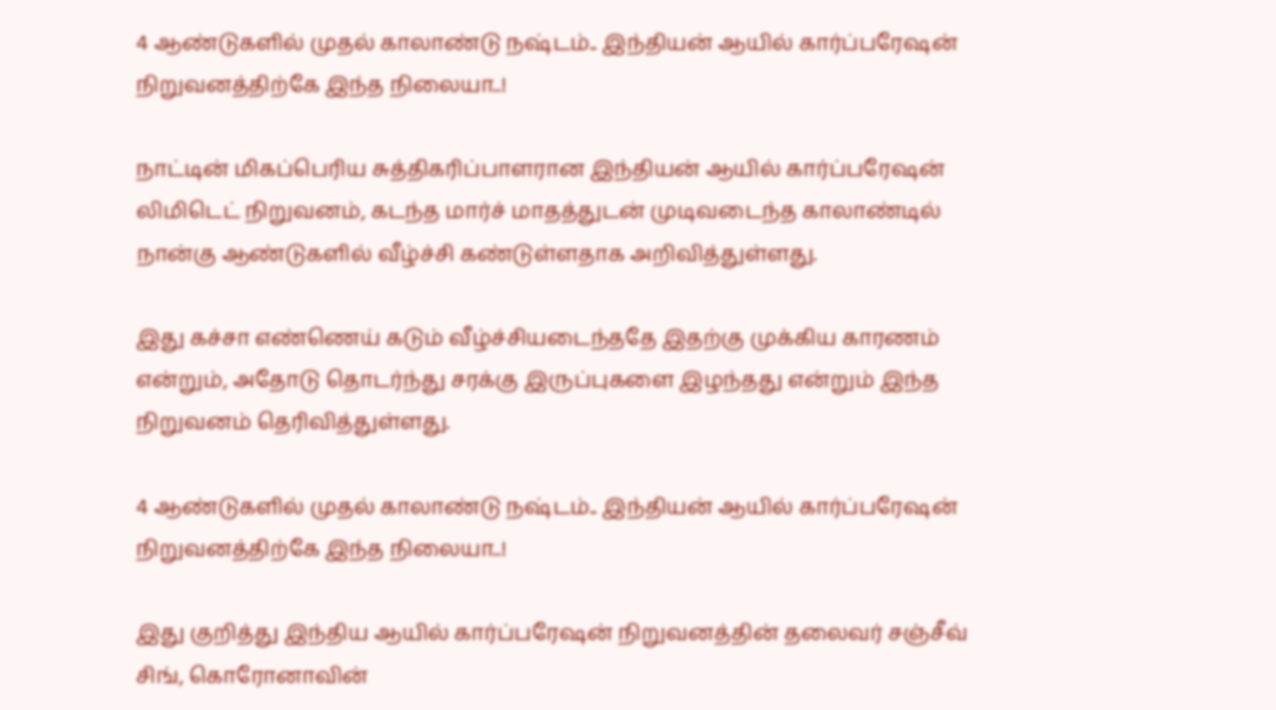4 ஆண்டுகளில் முதல் காலாண்டு நஷ்டம்.. இந்தியன் ஆயில் கார்ப்பரேஷன் நிறுவனத்திற்கே இந்த நிலையா..!

நாட்டின் மிகப்பெரிய சுத்திகரிப்பாளரான இந்தியன் ஆயில் கார்ப்பரேஷன் லிமிடெட் நிறுவனம், கடந்த மார்ச் மாதத்துடன் முடிவடைந்த காலாண்டில் நான்கு ஆண்டுகளில் வீழ்ச்சி கண்டுள்ளதாக அறிவித்துள்ளது.

இது கச்சா எண்ணெய் கடும் வீழ்ச்சியடைந்ததே இதற்கு முக்கிய காரணம் என்றும், அதோடு தொடர்ந்து சரக்கு இருப்புகளை இழந்தது என்றும் இந்த நிறுவனம் தெரிவித்துள்ளது.

4 ஆண்டுகளில் முதல் காலாண்டு நஷ்டம்.. இந்தியன் ஆயில் கார்ப்பரேஷன் நிறுவனத்திற்கே இந்த நிலையா..!

இது குறித்து இந்திய ஆயில் கார்ப்பரேஷன் நிறுவனத்தின் தலைவர் சஞ்சீவ் சிங், கொரோனாவின்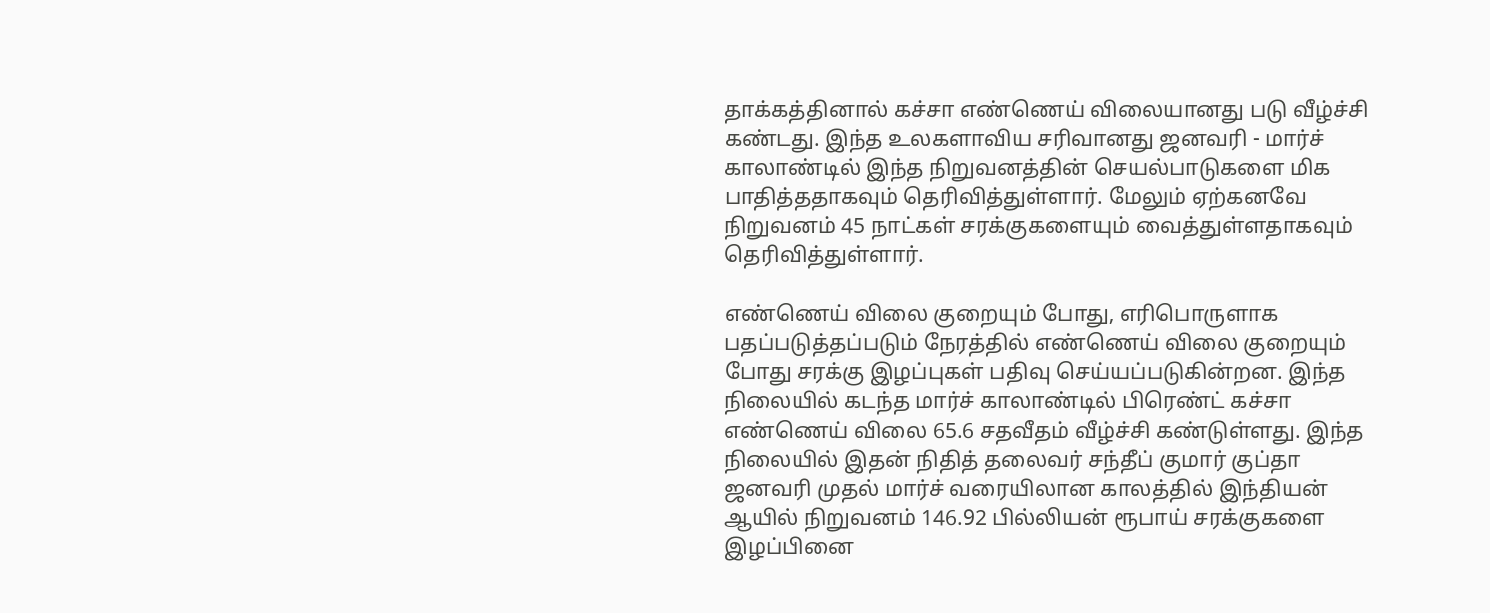தாக்கத்தினால் கச்சா எண்ணெய் விலையானது படு வீழ்ச்சி கண்டது. இந்த உலகளாவிய சரிவானது ஜனவரி - மார்ச் காலாண்டில் இந்த நிறுவனத்தின் செயல்பாடுகளை மிக பாதித்ததாகவும் தெரிவித்துள்ளார். மேலும் ஏற்கனவே நிறுவனம் 45 நாட்கள் சரக்குகளையும் வைத்துள்ளதாகவும் தெரிவித்துள்ளார்.

எண்ணெய் விலை குறையும் போது, எரிபொருளாக பதப்படுத்தப்படும் நேரத்தில் எண்ணெய் விலை குறையும் போது சரக்கு இழப்புகள் பதிவு செய்யப்படுகின்றன. இந்த நிலையில் கடந்த மார்ச் காலாண்டில் பிரெண்ட் கச்சா எண்ணெய் விலை 65.6 சதவீதம் வீழ்ச்சி கண்டுள்ளது. இந்த நிலையில் இதன் நிதித் தலைவர் சந்தீப் குமார் குப்தா ஜனவரி முதல் மார்ச் வரையிலான காலத்தில் இந்தியன் ஆயில் நிறுவனம் 146.92 பில்லியன் ரூபாய் சரக்குகளை இழப்பினை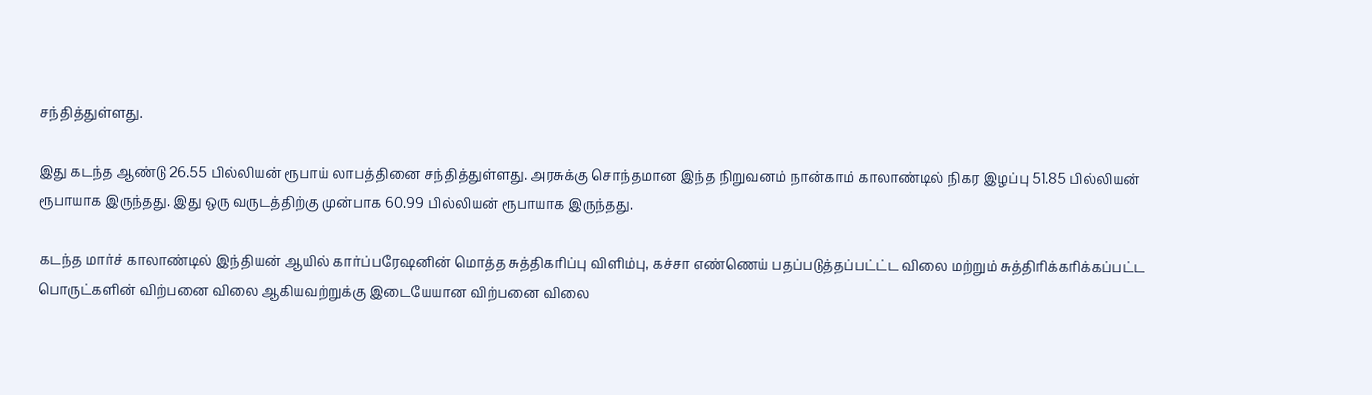சந்தித்துள்ளது.

இது கடந்த ஆண்டு 26.55 பில்லியன் ரூபாய் லாபத்தினை சந்தித்துள்ளது. அரசுக்கு சொந்தமான இந்த நிறுவனம் நான்காம் காலாண்டில் நிகர இழப்பு 51.85 பில்லியன் ரூபாயாக இருந்தது. இது ஒரு வருடத்திற்கு முன்பாக 60.99 பில்லியன் ரூபாயாக இருந்தது.

கடந்த மார்ச் காலாண்டில் இந்தியன் ஆயில் கார்ப்பரேஷனின் மொத்த சுத்திகரிப்பு விளிம்பு, கச்சா எண்ணெய் பதப்படுத்தப்பட்ட்ட விலை மற்றும் சுத்திரிக்கரிக்கப்பட்ட பொருட்களின் விற்பனை விலை ஆகியவற்றுக்கு இடையேயான விற்பனை விலை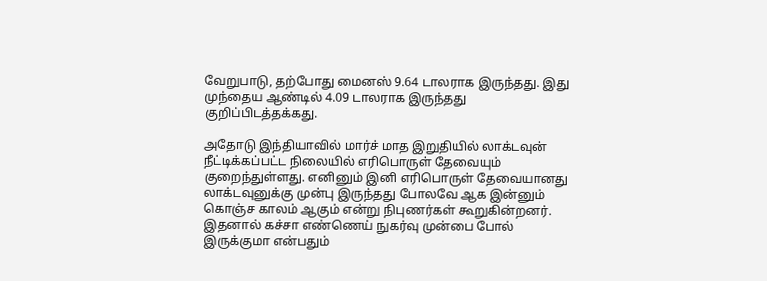வேறுபாடு, தற்போது மைனஸ் 9.64 டாலராக இருந்தது. இது முந்தைய ஆண்டில் 4.09 டாலராக இருந்தது குறிப்பிடத்தக்கது.

அதோடு இந்தியாவில் மார்ச் மாத இறுதியில் லாக்டவுன் நீட்டிக்கப்பட்ட நிலையில் எரிபொருள் தேவையும் குறைந்துள்ளது. எனினும் இனி எரிபொருள் தேவையானது லாக்டவுனுக்கு முன்பு இருந்தது போலவே ஆக இன்னும் கொஞ்ச காலம் ஆகும் என்று நிபுணர்கள் கூறுகின்றனர். இதனால் கச்சா எண்ணெய் நுகர்வு முன்பை போல் இருக்குமா என்பதும்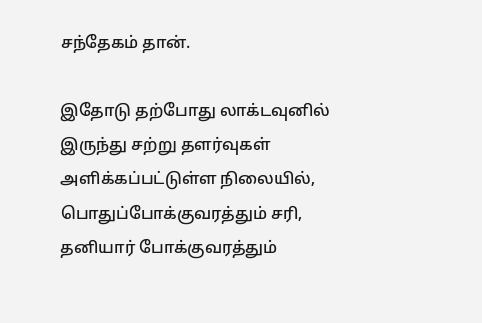சந்தேகம் தான்.

இதோடு தற்போது லாக்டவுனில் இருந்து சற்று தளர்வுகள் அளிக்கப்பட்டுள்ள நிலையில், பொதுப்போக்குவரத்தும் சரி, தனியார் போக்குவரத்தும்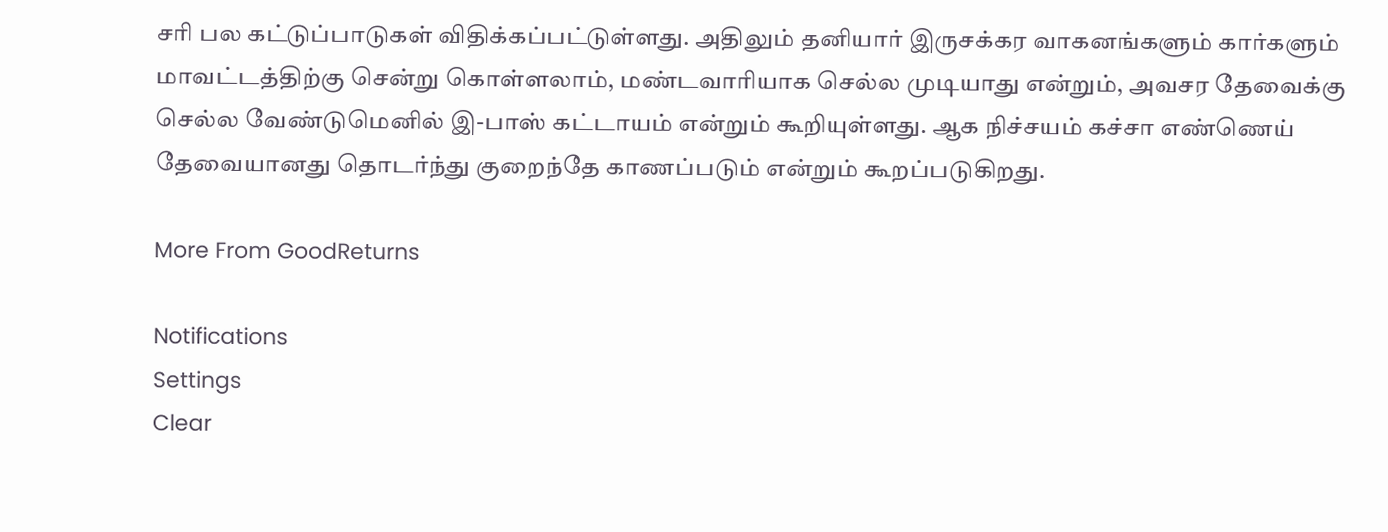சரி பல கட்டுப்பாடுகள் விதிக்கப்பட்டுள்ளது. அதிலும் தனியார் இருசக்கர வாகனங்களும் கார்களும் மாவட்டத்திற்கு சென்று கொள்ளலாம், மண்டவாரியாக செல்ல முடியாது என்றும், அவசர தேவைக்கு செல்ல வேண்டுமெனில் இ-பாஸ் கட்டாயம் என்றும் கூறியுள்ளது. ஆக நிச்சயம் கச்சா எண்ணெய் தேவையானது தொடர்ந்து குறைந்தே காணப்படும் என்றும் கூறப்படுகிறது.

More From GoodReturns

Notifications
Settings
Clear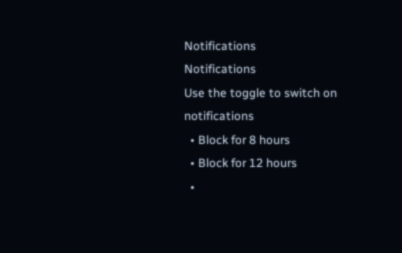Notifications
Notifications
Use the toggle to switch on notifications
  • Block for 8 hours
  • Block for 12 hours
  •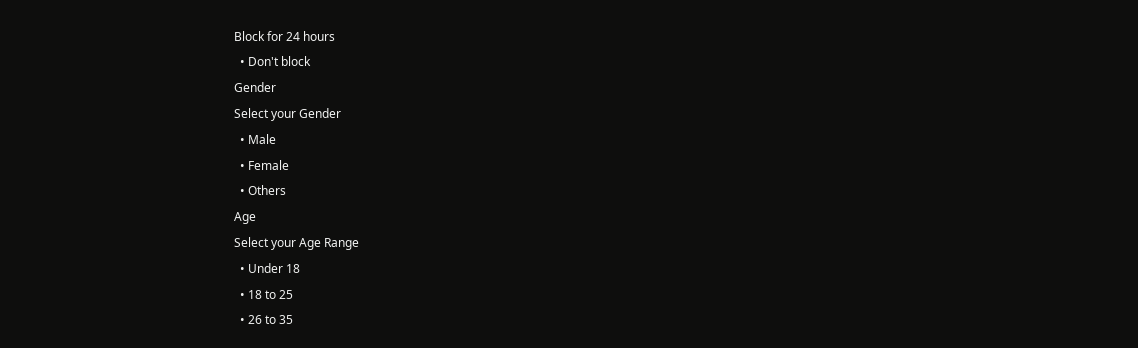Block for 24 hours
  • Don't block
Gender
Select your Gender
  • Male
  • Female
  • Others
Age
Select your Age Range
  • Under 18
  • 18 to 25
  • 26 to 35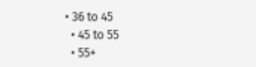• 36 to 45
  • 45 to 55
  • 55+